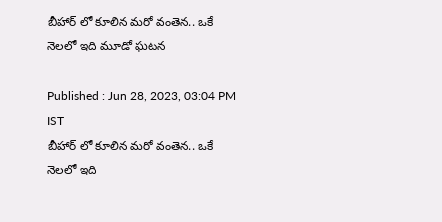బీహార్ లో కూలిన మరో వంతెన.. ఒకే నెలలో ఇది మూడో ఘటన

Published : Jun 28, 2023, 03:04 PM IST
బీహార్ లో కూలిన మరో వంతెన.. ఒకే నెలలో ఇది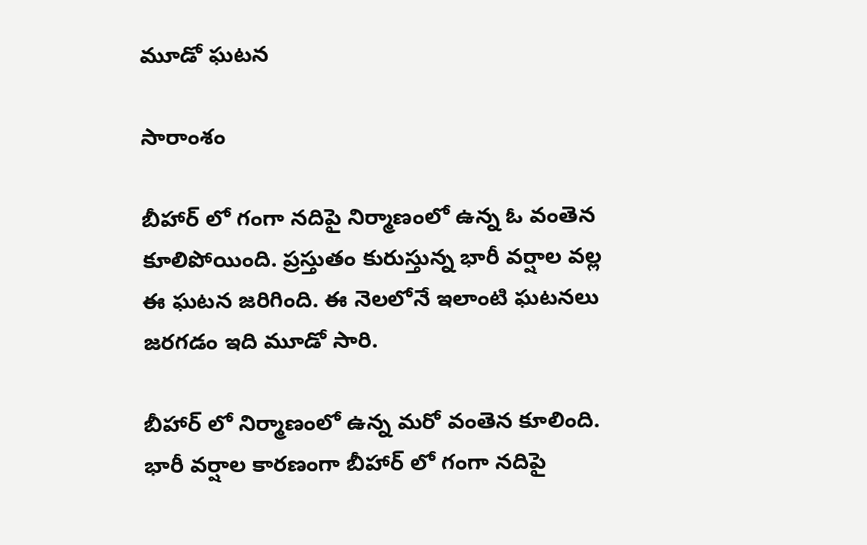మూడో ఘటన

సారాంశం

బీహార్ లో గంగా నదిపై నిర్మాణంలో ఉన్న ఓ వంతెన కూలిపోయింది. ప్రస్తుతం కురుస్తున్న భారీ వర్షాల వల్ల ఈ ఘటన జరిగింది. ఈ నెలలోనే ఇలాంటి ఘటనలు జరగడం ఇది మూడో సారి.

బీహార్ లో నిర్మాణంలో ఉన్న మరో వంతెన కూలింది. భారీ వర్షాల కారణంగా బీహార్ లో గంగా నదిపై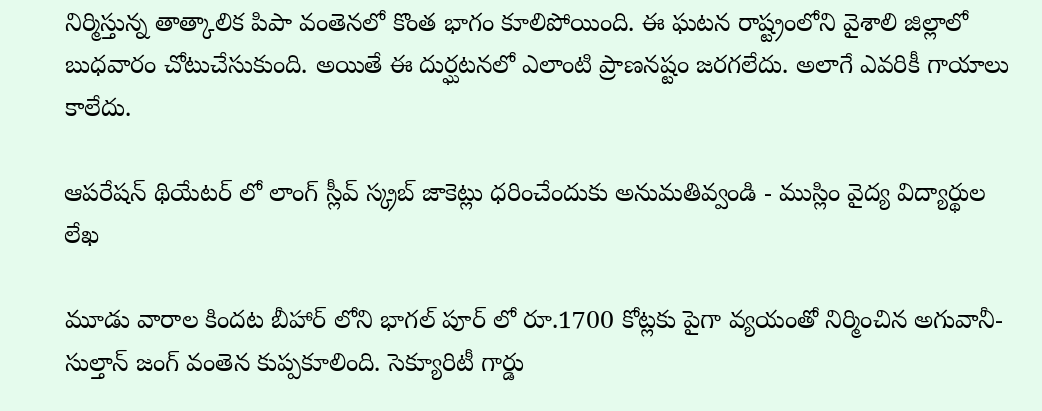నిర్మిస్తున్న తాత్కాలిక పిపా వంతెనలో కొంత భాగం కూలిపోయింది. ఈ ఘటన రాష్ట్రంలోని వైశాలి జిల్లాలో బుధవారం చోటుచేసుకుంది. అయితే ఈ దుర్ఘటనలో ఎలాంటి ప్రాణనష్టం జరగలేదు. అలాగే ఎవరికీ గాయాలు కాలేదు.

ఆపరేషన్ థియేటర్ లో లాంగ్ స్లీవ్ స్క్రబ్ జాకెట్లు ధరించేందుకు అనుమతివ్వండి - ముస్లిం వైద్య విద్యార్థుల లేఖ

మూడు వారాల కిందట బీహార్ లోని భాగల్ పూర్ లో రూ.1700 కోట్లకు పైగా వ్యయంతో నిర్మించిన అగువానీ-సుల్తాన్ జంగ్ వంతెన కుప్పకూలింది. సెక్యూరిటీ గార్డు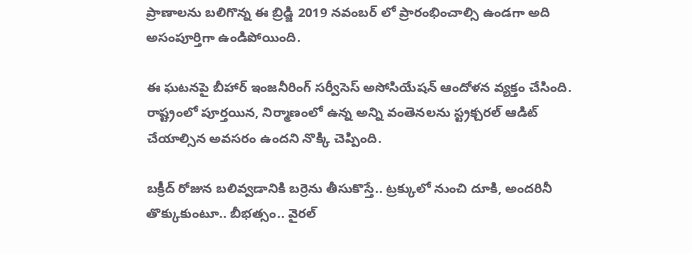ప్రాణాలను బలిగొన్న ఈ బ్రిడ్జి 2019 నవంబర్ లో ప్రారంభించాల్సి ఉండగా అది అసంపూర్తిగా ఉండిపోయింది.

ఈ ఘటనపై బీహార్ ఇంజనీరింగ్ సర్వీసెస్ అసోసియేషన్ ఆందోళన వ్యక్తం చేసింది. రాష్ట్రంలో పూర్తయిన, నిర్మాణంలో ఉన్న అన్ని వంతెనలను స్ట్రక్చరల్ ఆడిట్ చేయాల్సిన అవసరం ఉందని నొక్కి చెప్పింది.

బక్రీద్ రోజున బలివ్వడానికి బర్రెను తీసుకొస్తే.. ట్రక్కులో నుంచి దూకి, అందరినీ తొక్కుకుంటూ.. బీభత్సం.. వైరల్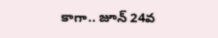కాగా.. జూన్ 24వ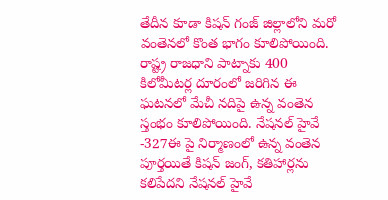తేదీన కూడా కిషన్ గంజ్ జిల్లాలోని మరో వంతెనలో కొంత భాగం కూలిపోయింది. రాష్ట్ర రాజధాని పాట్నాకు 400 కిలోమీటర్ల దూరంలో జరిగిన ఈ ఘటనలో మేచీ నదిపై ఉన్న వంతెన స్తంభం కూలిపోయింది. నేషనల్ హైవే -327ఈ పై నిర్మాణంలో ఉన్న వంతెన పూర్తయితే కిషన్ జంగ్, కతిహార్లను కలిపేదని నేషనల్ హైవే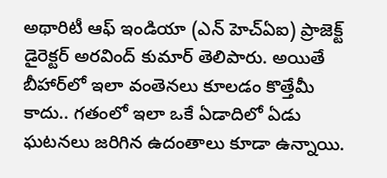అథారిటీ ఆఫ్ ఇండియా (ఎన్ హెచ్ఏఐ) ప్రాజెక్ట్ డైరెక్టర్ అరవింద్ కుమార్ తెలిపారు. అయితే బీహార్‌లో ఇలా వంతెనలు కూలడం కొత్తేమీ కాదు.. గతంలో ఇలా ఒకే ఏడాదిలో ఏడు ఘటనలు జరిగిన ఉదంతాలు కూడా ఉన్నాయి.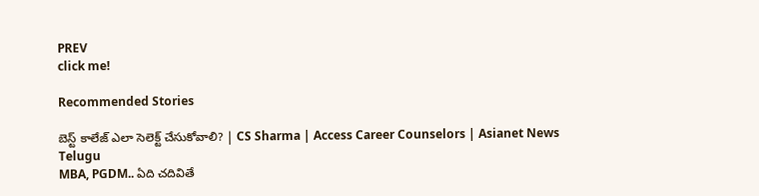PREV
click me!

Recommended Stories

బెస్ట్ కాలేజ్ ఎలా సెలెక్ట్ చేసుకోవాలి? | CS Sharma | Access Career Counselors | Asianet News Telugu
MBA, PGDM.. ఏది చదివితే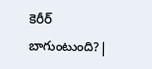కెరీర్ బాగుంటుంది?|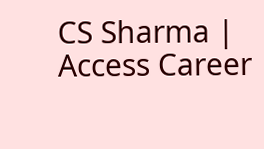CS Sharma | Access Career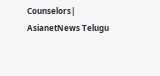Counselors| AsianetNews Telugu